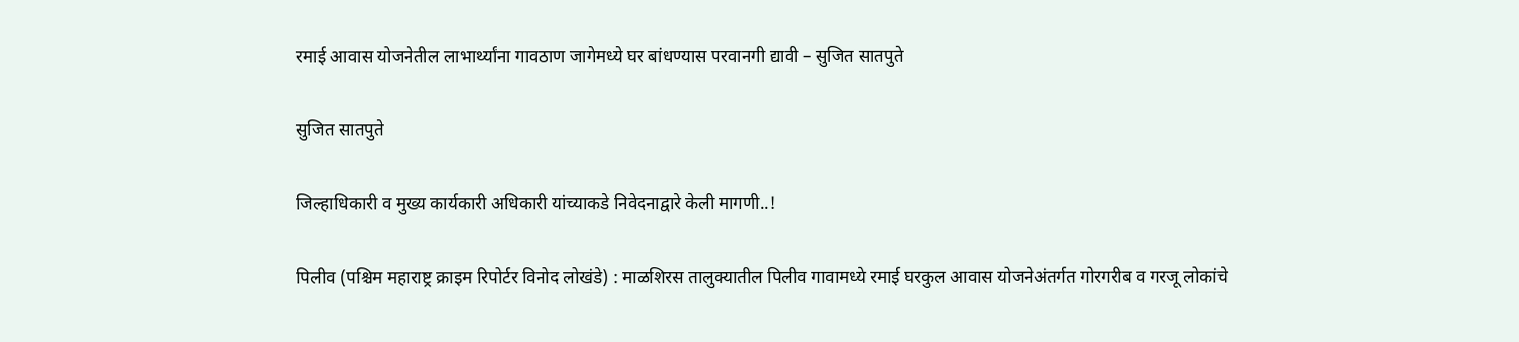रमाई आवास योजनेतील लाभार्थ्यांना गावठाण जागेमध्ये घर बांधण्यास परवानगी द्यावी – सुजित सातपुते

सुजित सातपुते

जिल्हाधिकारी व मुख्य कार्यकारी अधिकारी यांच्याकडे निवेदनाद्वारे केली मागणी..!

पिलीव (पश्चिम महाराष्ट्र क्राइम रिपोर्टर विनोद लोखंडे) : माळशिरस तालुक्यातील पिलीव गावामध्ये रमाई घरकुल आवास योजनेअंतर्गत गोरगरीब व गरजू लोकांचे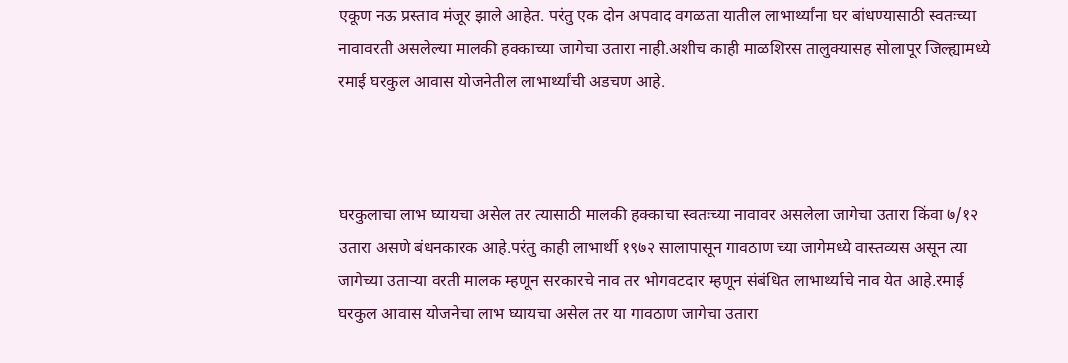एकूण नऊ प्रस्ताव मंजूर झाले आहेत. परंतु एक दोन अपवाद वगळता यातील लाभार्थ्यांना घर बांधण्यासाठी स्वतःच्या नावावरती असलेल्या मालकी हक्काच्या जागेचा उतारा नाही.अशीच काही माळशिरस तालुक्यासह सोलापूर जिल्ह्यामध्ये रमाई घरकुल आवास योजनेतील लाभार्थ्यांची अडचण आहे.



घरकुलाचा लाभ घ्यायचा असेल तर त्यासाठी मालकी हक्काचा स्वतःच्या नावावर असलेला जागेचा उतारा किंवा ७/१२ उतारा असणे बंधनकारक आहे.परंतु काही लाभार्थी १९७२ सालापासून गावठाण च्या जागेमध्ये वास्तव्यस असून त्या जागेच्या उताऱ्या वरती मालक म्हणून सरकारचे नाव तर भोगवटदार म्हणून संबंधित लाभार्थ्याचे नाव येत आहे.रमाई घरकुल आवास योजनेचा लाभ घ्यायचा असेल तर या गावठाण जागेचा उतारा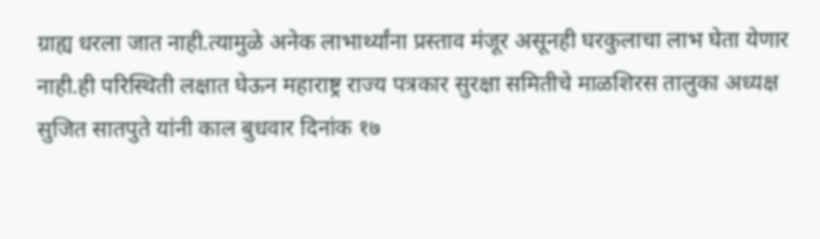ग्राह्य धरला जात नाही.त्यामुळे अनेक लाभार्थ्यांना प्रस्ताव मंजूर असूनही घरकुलाचा लाभ घेता येणार नाही.ही परिस्थिती लक्षात घेऊन महाराष्ट्र राज्य पत्रकार सुरक्षा समितीचे माळशिरस तालुका अध्यक्ष सुजित सातपुते यांनी काल बुधवार दिनांक १७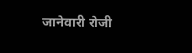जानेवारी रोजी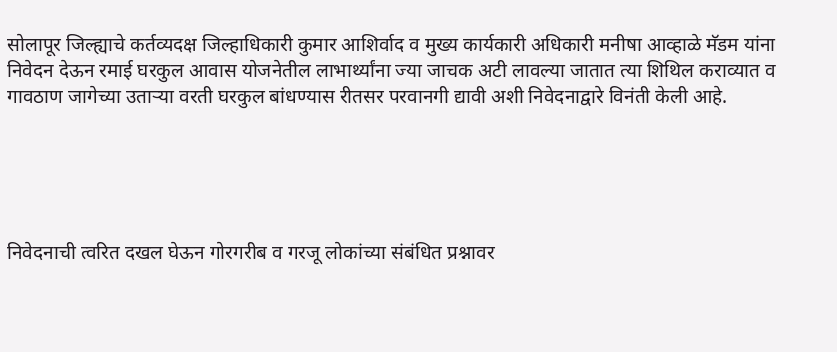सोलापूर जिल्ह्याचे कर्तव्यदक्ष जिल्हाधिकारी कुमार आशिर्वाद व मुख्य कार्यकारी अधिकारी मनीषा आव्हाळे मॅडम यांना निवेदन देऊन रमाई घरकुल आवास योजनेतील लाभार्थ्यांना ज्या जाचक अटी लावल्या जातात त्या शिथिल कराव्यात व गावठाण जागेच्या उताऱ्या वरती घरकुल बांधण्यास रीतसर परवानगी द्यावी अशी निवेदनाद्वारे विनंती केली आहे.





निवेदनाची त्वरित दखल घेऊन गोरगरीब व गरजू लोकांच्या संबंधित प्रश्नावर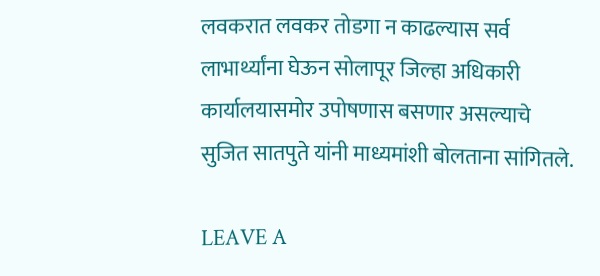लवकरात लवकर तोडगा न काढल्यास सर्व लाभार्थ्यांना घेऊन सोलापूर जिल्हा अधिकारी कार्यालयासमोर उपोषणास बसणार असल्याचे सुजित सातपुते यांनी माध्यमांशी बोलताना सांगितले.

LEAVE A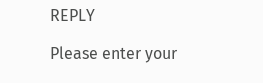REPLY

Please enter your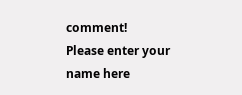comment!
Please enter your name here